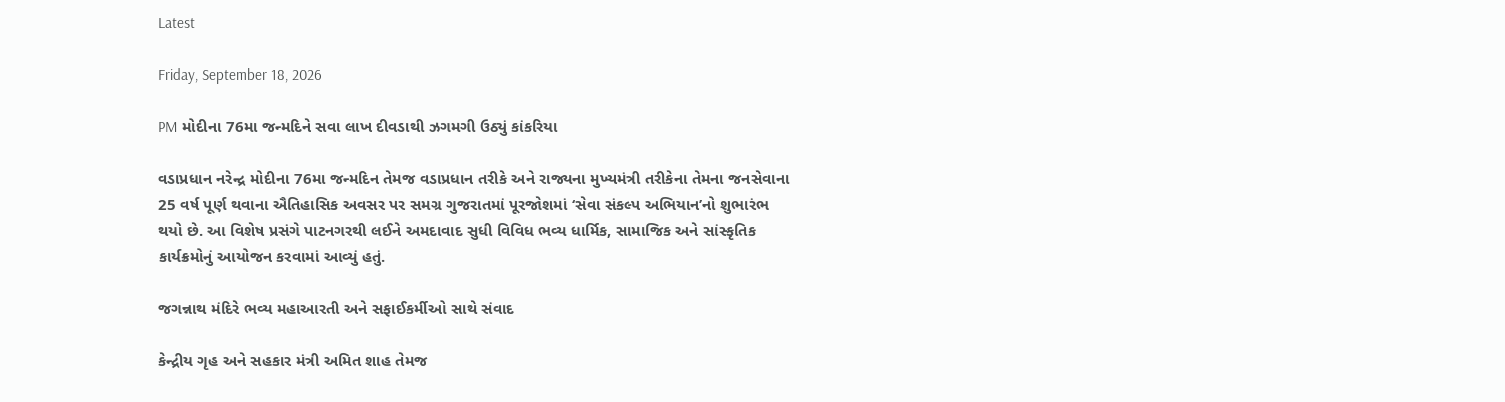Latest

Friday, September 18, 2026

PM મોદીના 76મા જન્મદિને સવા લાખ દીવડાથી ઝગમગી ઉઠ્યું કાંકરિયા

વડાપ્રધાન નરેન્દ્ર મોદીના 76મા જન્મદિન તેમજ વડાપ્રધાન તરીકે અને રાજ્યના મુખ્યમંત્રી તરીકેના તેમના જનસેવાના 25 વર્ષ પૂર્ણ થવાના ઐતિહાસિક અવસર પર સમગ્ર ગુજરાતમાં પૂરજોશમાં ‘સેવા સંકલ્પ અભિયાન’નો શુભારંભ થયો છે. આ વિશેષ પ્રસંગે પાટનગરથી લઈને અમદાવાદ સુધી વિવિધ ભવ્ય ધાર્મિક, સામાજિક અને સાંસ્કૃતિક કાર્યક્રમોનું આયોજન કરવામાં આવ્યું હતું.

જગન્નાથ મંદિરે ભવ્ય મહાઆરતી અને સફાઈકર્મીઓ સાથે સંવાદ

કેન્દ્રીય ગૃહ અને સહકાર મંત્રી અમિત શાહ તેમજ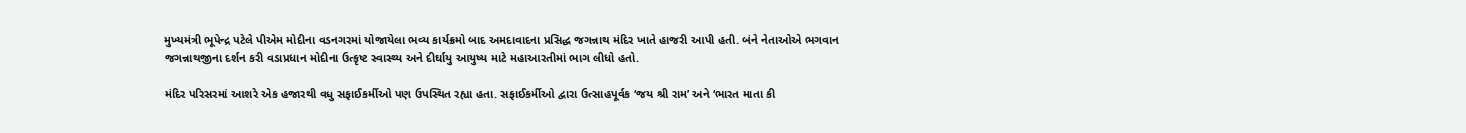મુખ્યમંત્રી ભૂપેન્દ્ર પટેલે પીએમ મોદીના વડનગરમાં યોજાયેલા ભવ્ય કાર્યક્રમો બાદ અમદાવાદના પ્રસિદ્ધ જગન્નાથ મંદિર ખાતે હાજરી આપી હતી. બંને નેતાઓએ ભગવાન જગન્નાથજીના દર્શન કરી વડાપ્રધાન મોદીના ઉત્કૃષ્ટ સ્વાસ્થ્ય અને દીર્ઘાયુ આયુષ્ય માટે મહાઆરતીમાં ભાગ લીધો હતો.

મંદિર પરિસરમાં આશરે એક હજારથી વધુ સફાઈકર્મીઓ પણ ઉપસ્થિત રહ્યા હતા. સફાઈકર્મીઓ દ્વારા ઉત્સાહપૂર્વક ‘જય શ્રી રામ’ અને ‘ભારત માતા કી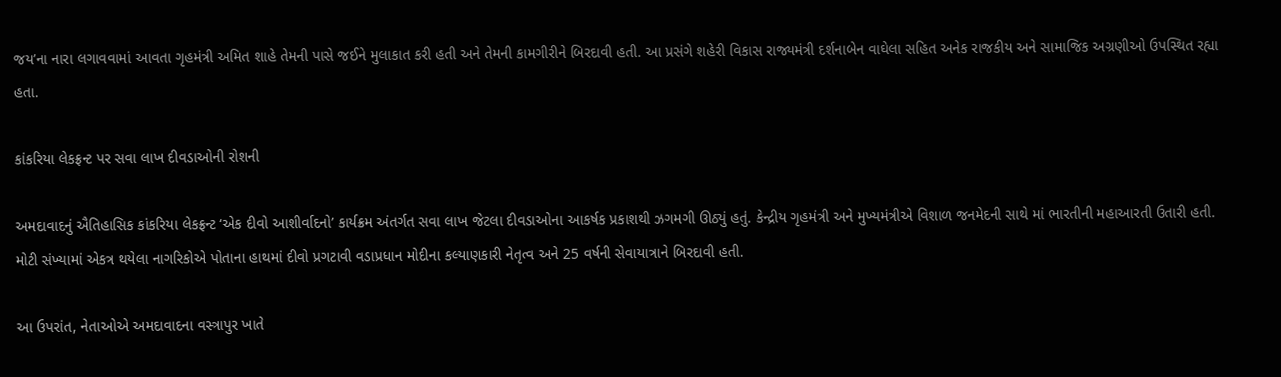જય’ના નારા લગાવવામાં આવતા ગૃહમંત્રી અમિત શાહે તેમની પાસે જઈને મુલાકાત કરી હતી અને તેમની કામગીરીને બિરદાવી હતી. આ પ્રસંગે શહેરી વિકાસ રાજ્યમંત્રી દર્શનાબેન વાઘેલા સહિત અનેક રાજકીય અને સામાજિક અગ્રણીઓ ઉપસ્થિત રહ્યા હતા.

કાંકરિયા લેકફ્રન્ટ પર સવા લાખ દીવડાઓની રોશની

અમદાવાદનું ઐતિહાસિક કાંકરિયા લેકફ્રન્ટ ‘એક દીવો આશીર્વાદનો’ કાર્યક્રમ અંતર્ગત સવા લાખ જેટલા દીવડાઓના આકર્ષક પ્રકાશથી ઝગમગી ઊઠ્યું હતું. કેન્દ્રીય ગૃહમંત્રી અને મુખ્યમંત્રીએ વિશાળ જનમેદની સાથે માં ભારતીની મહાઆરતી ઉતારી હતી. મોટી સંખ્યામાં એકત્ર થયેલા નાગરિકોએ પોતાના હાથમાં દીવો પ્રગટાવી વડાપ્રધાન મોદીના કલ્યાણકારી નેતૃત્વ અને 25 વર્ષની સેવાયાત્રાને બિરદાવી હતી.

આ ઉપરાંત, નેતાઓએ અમદાવાદના વસ્ત્રાપુર ખાતે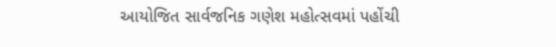આયોજિત સાર્વજનિક ગણેશ મહોત્સવમાં પહોંચી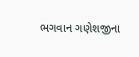ભગવાન ગણેશજીના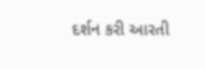દર્શન કરી આરતી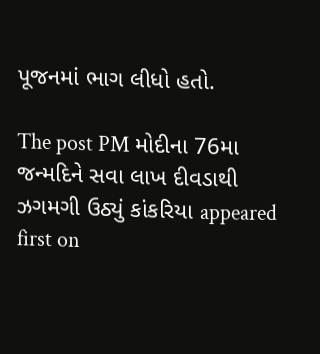પૂજનમાં ભાગ લીધો હતો.

The post PM મોદીના 76મા જન્મદિને સવા લાખ દીવડાથી ઝગમગી ઉઠ્યું કાંકરિયા appeared first on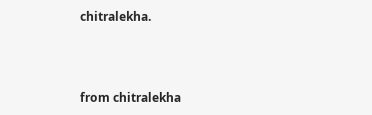chitralekha.



from chitralekha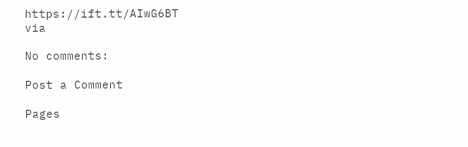https://ift.tt/AIwG6BT
via

No comments:

Post a Comment

Pages